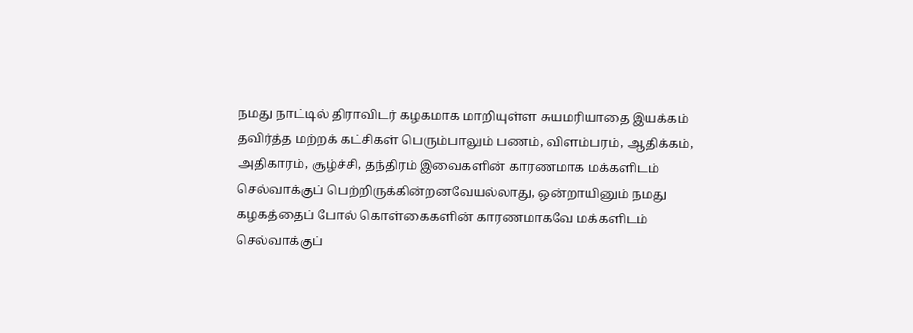நமது நாட்டில் திராவிடர் கழகமாக மாறியுள்ள சுயமரியாதை இயக்கம் தவிர்த்த மற்றக் கட்சிகள் பெரும்பாலும் பணம், விளம்பரம், ஆதிக்கம், அதிகாரம், சூழ்ச்சி, தந்திரம் இவைகளின் காரணமாக மக்களிடம் செல்வாக்குப் பெற்றிருக்கின்றனவேயல்லாது, ஒன்றாயினும் நமது கழகத்தைப் போல் கொள்கைகளின் காரணமாகவே மக்களிடம் செல்வாக்குப்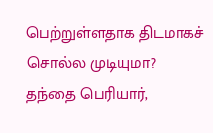பெற்றுள்ளதாக திடமாகச் சொல்ல முடியுமா?
தந்தை பெரியார்,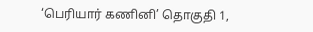‘பெரியார் கணினி’ தொகுதி 1,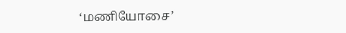‘மணியோசை’